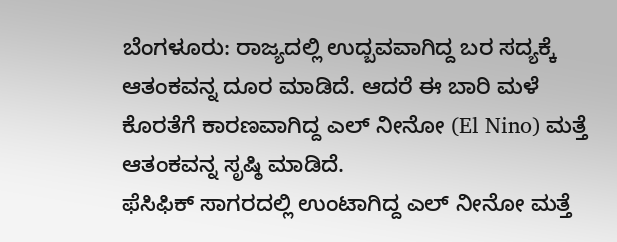ಬೆಂಗಳೂರು: ರಾಜ್ಯದಲ್ಲಿ ಉದ್ಬವವಾಗಿದ್ದ ಬರ ಸದ್ಯಕ್ಕೆ ಆತಂಕವನ್ನ ದೂರ ಮಾಡಿದೆ. ಆದರೆ ಈ ಬಾರಿ ಮಳೆ ಕೊರತೆಗೆ ಕಾರಣವಾಗಿದ್ದ ಎಲ್ ನೀನೋ (El Nino) ಮತ್ತೆ ಆತಂಕವನ್ನ ಸೃಷ್ಠಿ ಮಾಡಿದೆ.
ಫೆಸಿಫಿಕ್ ಸಾಗರದಲ್ಲಿ ಉಂಟಾಗಿದ್ದ ಎಲ್ ನೀನೋ ಮತ್ತೆ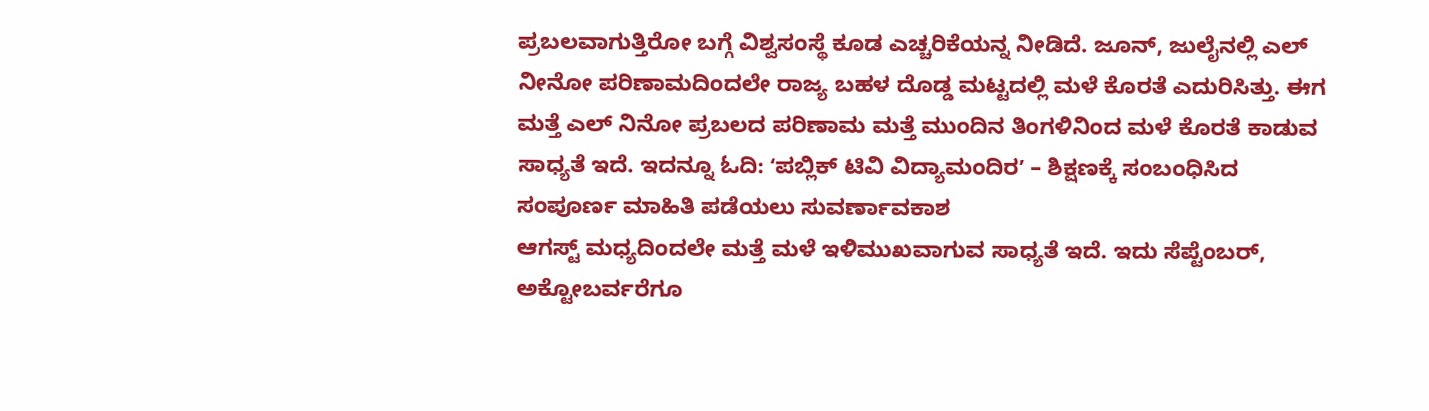ಪ್ರಬಲವಾಗುತ್ತಿರೋ ಬಗ್ಗೆ ವಿಶ್ವಸಂಸ್ಥೆ ಕೂಡ ಎಚ್ಚರಿಕೆಯನ್ನ ನೀಡಿದೆ. ಜೂನ್, ಜುಲೈನಲ್ಲಿ ಎಲ್ ನೀನೋ ಪರಿಣಾಮದಿಂದಲೇ ರಾಜ್ಯ ಬಹಳ ದೊಡ್ಡ ಮಟ್ಟದಲ್ಲಿ ಮಳೆ ಕೊರತೆ ಎದುರಿಸಿತ್ತು. ಈಗ ಮತ್ತೆ ಎಲ್ ನಿನೋ ಪ್ರಬಲದ ಪರಿಣಾಮ ಮತ್ತೆ ಮುಂದಿನ ತಿಂಗಳಿನಿಂದ ಮಳೆ ಕೊರತೆ ಕಾಡುವ ಸಾಧ್ಯತೆ ಇದೆ. ಇದನ್ನೂ ಓದಿ: ʻಪಬ್ಲಿಕ್ ಟಿವಿ ವಿದ್ಯಾಮಂದಿರʼ – ಶಿಕ್ಷಣಕ್ಕೆ ಸಂಬಂಧಿಸಿದ ಸಂಪೂರ್ಣ ಮಾಹಿತಿ ಪಡೆಯಲು ಸುವರ್ಣಾವಕಾಶ
ಆಗಸ್ಟ್ ಮಧ್ಯದಿಂದಲೇ ಮತ್ತೆ ಮಳೆ ಇಳಿಮುಖವಾಗುವ ಸಾಧ್ಯತೆ ಇದೆ. ಇದು ಸೆಪ್ಟೆಂಬರ್, ಅಕ್ಟೋಬರ್ವರೆಗೂ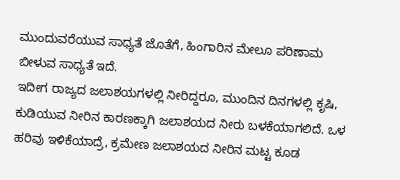ಮುಂದುವರೆಯುವ ಸಾಧ್ಯತೆ ಜೊತೆಗೆ, ಹಿಂಗಾರಿನ ಮೇಲೂ ಪರಿಣಾಮ ಬೀಳುವ ಸಾಧ್ಯತೆ ಇದೆ.
ಇದೀಗ ರಾಜ್ಯದ ಜಲಾಶಯಗಳಲ್ಲಿ ನೀರಿದ್ದರೂ, ಮುಂದಿನ ದಿನಗಳಲ್ಲಿ ಕೃಷಿ, ಕುಡಿಯುವ ನೀರಿನ ಕಾರಣಕ್ಕಾಗಿ ಜಲಾಶಯದ ನೀರು ಬಳಕೆಯಾಗಲಿದೆ. ಒಳ ಹರಿವು ಇಳಿಕೆಯಾದ್ರೆ, ಕ್ರಮೇಣ ಜಲಾಶಯದ ನೀರಿನ ಮಟ್ಟ ಕೂಡ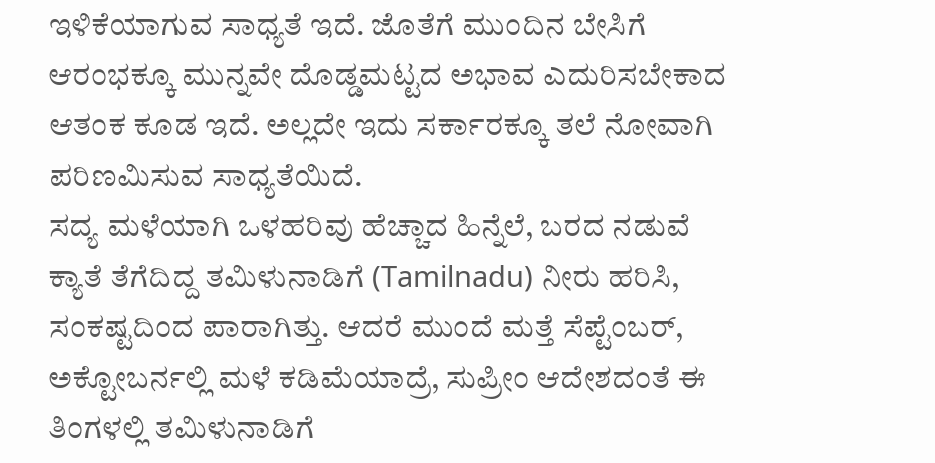ಇಳಿಕೆಯಾಗುವ ಸಾಧ್ಯತೆ ಇದೆ. ಜೊತೆಗೆ ಮುಂದಿನ ಬೇಸಿಗೆ ಆರಂಭಕ್ಕೂ ಮುನ್ನವೇ ದೊಡ್ಡಮಟ್ಟದ ಅಭಾವ ಎದುರಿಸಬೇಕಾದ ಆತಂಕ ಕೂಡ ಇದೆ. ಅಲ್ಲದೇ ಇದು ಸರ್ಕಾರಕ್ಕೂ ತಲೆ ನೋವಾಗಿ ಪರಿಣಮಿಸುವ ಸಾಧ್ಯತೆಯಿದೆ.
ಸದ್ಯ ಮಳೆಯಾಗಿ ಒಳಹರಿವು ಹೆಚ್ಚಾದ ಹಿನ್ನೆಲೆ, ಬರದ ನಡುವೆ ಕ್ಯಾತೆ ತೆಗೆದಿದ್ದ ತಮಿಳುನಾಡಿಗೆ (Tamilnadu) ನೀರು ಹರಿಸಿ, ಸಂಕಷ್ಟದಿಂದ ಪಾರಾಗಿತ್ತು. ಆದರೆ ಮುಂದೆ ಮತ್ತೆ ಸೆಪ್ಟೆಂಬರ್, ಅಕ್ಟೋಬರ್ನಲ್ಲಿ ಮಳೆ ಕಡಿಮೆಯಾದ್ರೆ, ಸುಪ್ರೀಂ ಆದೇಶದಂತೆ ಈ ತಿಂಗಳಲ್ಲಿ ತಮಿಳುನಾಡಿಗೆ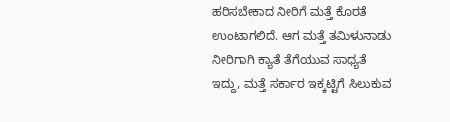ಹರಿಸಬೇಕಾದ ನೀರಿಗೆ ಮತ್ತೆ ಕೊರತೆ ಉಂಟಾಗಲಿದೆ. ಆಗ ಮತ್ತೆ ತಮಿಳುನಾಡು ನೀರಿಗಾಗಿ ಕ್ಯಾತೆ ತೆಗೆಯುವ ಸಾಧ್ಯತೆ ಇದ್ದು, ಮತ್ತೆ ಸರ್ಕಾರ ಇಕ್ಕಟ್ಟಿಗೆ ಸಿಲುಕುವ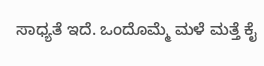ಸಾಧ್ಯತೆ ಇದೆ. ಒಂದೊಮ್ಮೆ ಮಳೆ ಮತ್ತೆ ಕೈ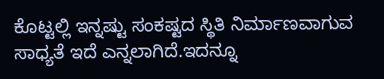ಕೊಟ್ಟಲ್ಲಿ ಇನ್ನಷ್ಟು ಸಂಕಷ್ಟದ ಸ್ಥಿತಿ ನಿರ್ಮಾಣವಾಗುವ ಸಾಧ್ಯತೆ ಇದೆ ಎನ್ನಲಾಗಿದೆ.ಇದನ್ನೂ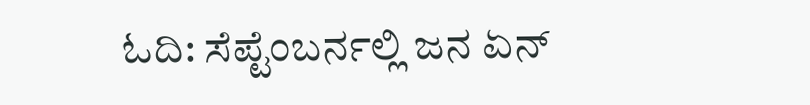ಓದಿ: ಸೆಪ್ಟೆಂಬರ್ನಲ್ಲಿ ಜನ ಏನ್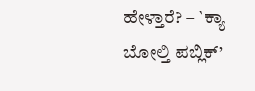ಹೇಳ್ತಾರೆ? – `ಕ್ಯಾ ಬೋಲ್ತಿ ಪಬ್ಲಿಕ್’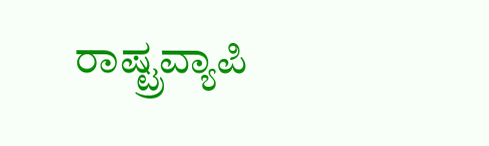ರಾಷ್ಟ್ರವ್ಯಾಪಿ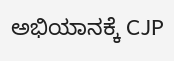ಅಭಿಯಾನಕ್ಕೆ CJP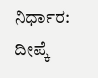ನಿರ್ಧಾರ: ದೀಪ್ಕೆ